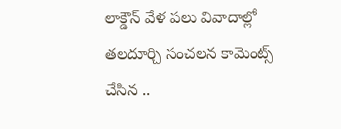లాక్డౌన్ వేళ పలు వివాదాల్లో తలదూర్చి సంచలన కామెంట్స్ చేసిన ..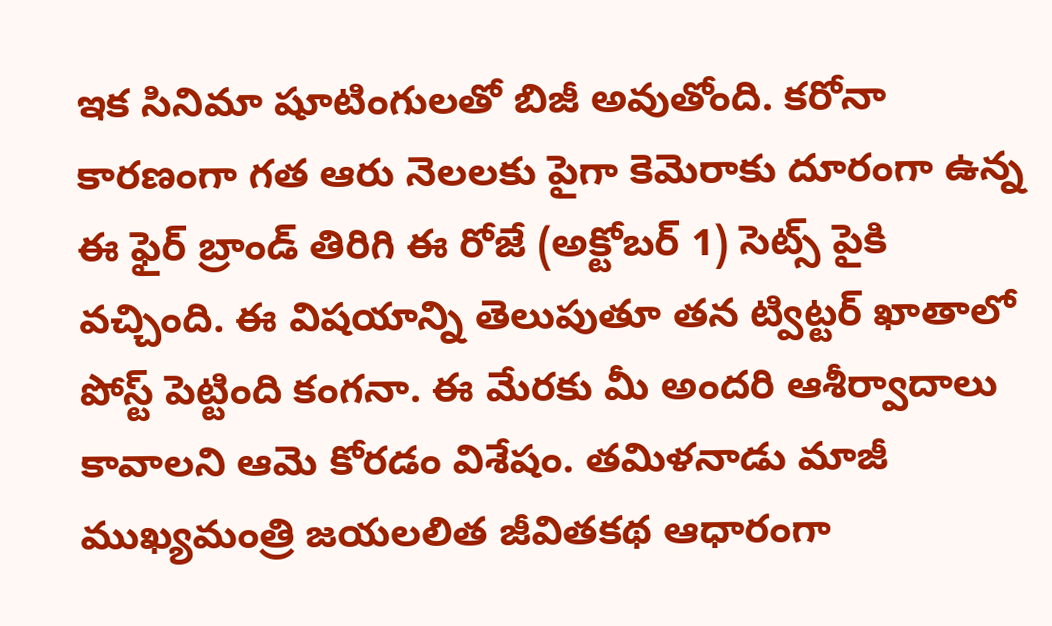ఇక సినిమా షూటింగులతో బిజీ అవుతోంది. కరోనా కారణంగా గత ఆరు నెలలకు పైగా కెమెరాకు దూరంగా ఉన్న ఈ ఫైర్ బ్రాండ్ తిరిగి ఈ రోజే (అక్టోబర్ 1) సెట్స్ పైకి వచ్చింది. ఈ విషయాన్ని తెలుపుతూ తన ట్విట్టర్ ఖాతాలో పోస్ట్ పెట్టింది కంగనా. ఈ మేరకు మీ అందరి ఆశీర్వాదాలు కావాలని ఆమె కోరడం విశేషం. తమిళనాడు మాజీ ముఖ్యమంత్రి జయలలిత జీవితకథ ఆధారంగా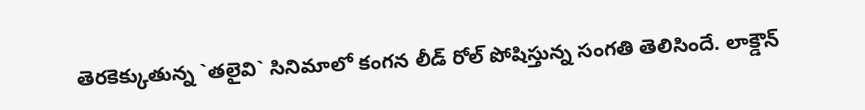తెరకెక్కుతున్న `తలైవి` సినిమాలో కంగన లీడ్ రోల్ పోషిస్తున్న సంగతి తెలిసిందే. లాక్డౌన్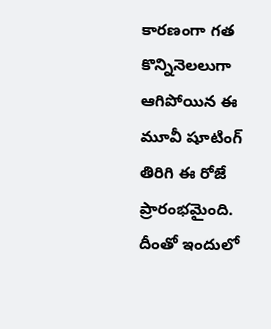కారణంగా గత కొన్నినెలలుగా ఆగిపోయిన ఈ మూవీ షూటింగ్ తిరిగి ఈ రోజే ప్రారంభమైంది. దీంతో ఇందులో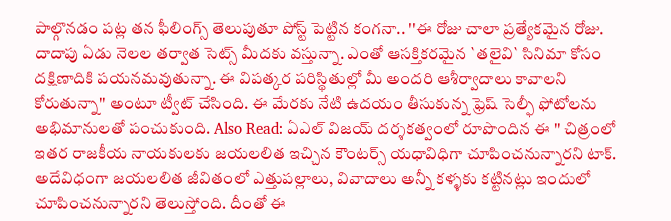పాల్గొనడం పట్ల తన ఫీలింగ్స్ తెలుపుతూ పోస్ట్ పెట్టిన కంగనా.. ''ఈ రోజు చాలా ప్రత్యేకమైన రోజు. దాదాపు ఏడు నెలల తర్వాత సెట్స్ మీదకు వస్తున్నా. ఎంతో ఆసక్తికరమైన `తలైవి` సినిమా కోసం దక్షిణాదికి పయనమవుతున్నా. ఈ విపత్కర పరిస్థితుల్లో మీ అందరి ఆశీర్వాదాలు కావాలని కోరుతున్నా'' అంటూ ట్వీట్ చేసింది. ఈ మేరకు నేటి ఉదయం తీసుకున్న ఫ్రెష్ సెల్ఫీ ఫోటోలను అభిమానులతో పంచుకుంది. Also Read: ఏఎల్ విజయ్ దర్శకత్వంలో రూపొందిన ఈ '' చిత్రంలో ఇతర రాజకీయ నాయకులకు జయలలిత ఇచ్చిన కౌంటర్స్ యధావిధిగా చూపించనున్నారని టాక్. అదేవిధంగా జయలలిత జీవితంలో ఎత్తుపల్లాలు, వివాదాలు అన్నీ కళ్ళకు కట్టినట్లు ఇందులో చూపించనున్నారని తెలుస్తోంది. దీంతో ఈ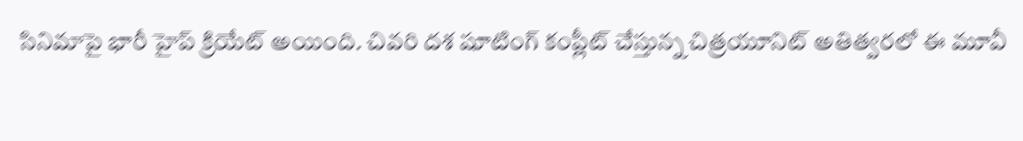సినిమాపై భారీ హైప్ క్రియేట్ అయింది. చివరి దశ షూటింగ్ కంప్లీట్ చేస్తున్న చిత్రయూనిట్ అతిత్వరలో ఈ మూవీ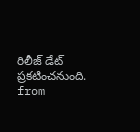రిలీజ్ డేట్ ప్రకటించనుంది.
from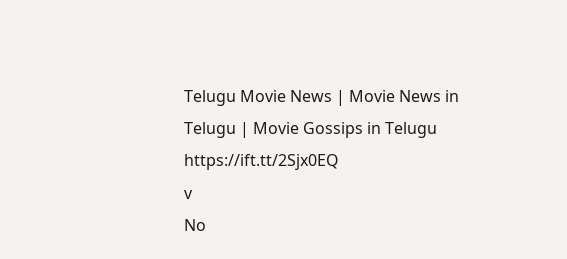Telugu Movie News | Movie News in Telugu | Movie Gossips in Telugu https://ift.tt/2Sjx0EQ
v
No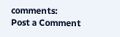comments:
Post a Comment